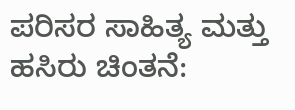ಪರಿಸರ ಸಾಹಿತ್ಯ ಮತ್ತು ಹಸಿರು ಚಿಂತನೆ: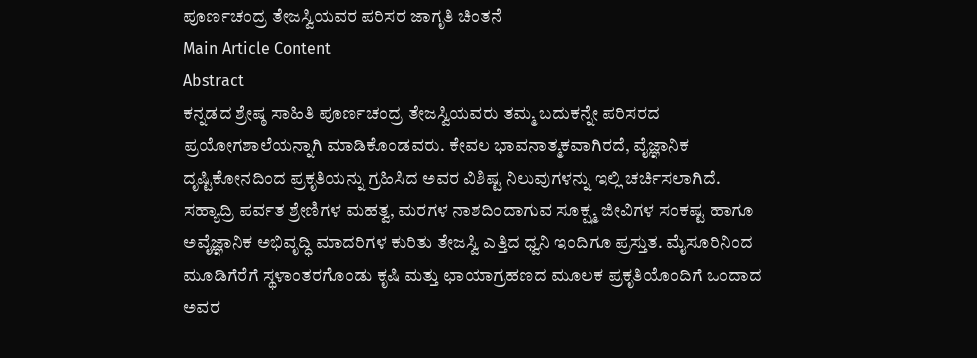ಪೂರ್ಣಚಂದ್ರ ತೇಜಸ್ವಿಯವರ ಪರಿಸರ ಜಾಗೃತಿ ಚಿಂತನೆ
Main Article Content
Abstract
ಕನ್ನಡದ ಶ್ರೇಷ್ಠ ಸಾಹಿತಿ ಪೂರ್ಣಚಂದ್ರ ತೇಜಸ್ವಿಯವರು ತಮ್ಮ ಬದುಕನ್ನೇ ಪರಿಸರದ ಪ್ರಯೋಗಶಾಲೆಯನ್ನಾಗಿ ಮಾಡಿಕೊಂಡವರು. ಕೇವಲ ಭಾವನಾತ್ಮಕವಾಗಿರದೆ, ವೈಜ್ಞಾನಿಕ ದೃಷ್ಟಿಕೋನದಿಂದ ಪ್ರಕೃತಿಯನ್ನು ಗ್ರಹಿಸಿದ ಅವರ ವಿಶಿಷ್ಟ ನಿಲುವುಗಳನ್ನು ಇಲ್ಲಿ ಚರ್ಚಿಸಲಾಗಿದೆ. ಸಹ್ಯಾದ್ರಿ ಪರ್ವತ ಶ್ರೇಣಿಗಳ ಮಹತ್ವ, ಮರಗಳ ನಾಶದಿಂದಾಗುವ ಸೂಕ್ಷ್ಮ ಜೀವಿಗಳ ಸಂಕಷ್ಟ ಹಾಗೂ ಅವೈಜ್ಞಾನಿಕ ಅಭಿವೃದ್ಧಿ ಮಾದರಿಗಳ ಕುರಿತು ತೇಜಸ್ವಿ ಎತ್ತಿದ ಧ್ವನಿ ಇಂದಿಗೂ ಪ್ರಸ್ತುತ. ಮೈಸೂರಿನಿಂದ ಮೂಡಿಗೆರೆಗೆ ಸ್ಥಳಾಂತರಗೊಂಡು ಕೃಷಿ ಮತ್ತು ಛಾಯಾಗ್ರಹಣದ ಮೂಲಕ ಪ್ರಕೃತಿಯೊಂದಿಗೆ ಒಂದಾದ ಅವರ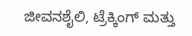ಜೀವನಶೈಲಿ, ಟ್ರೆಕ್ಕಿಂಗ್ ಮತ್ತು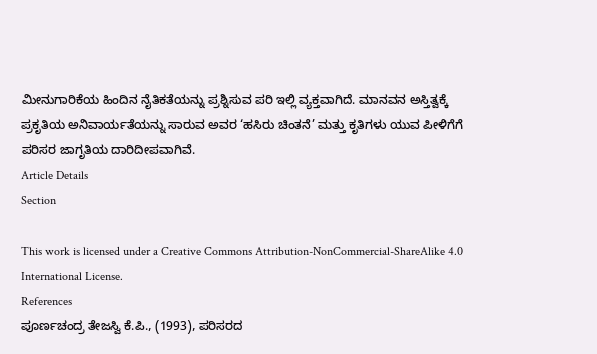ಮೀನುಗಾರಿಕೆಯ ಹಿಂದಿನ ನೈತಿಕತೆಯನ್ನು ಪ್ರಶ್ನಿಸುವ ಪರಿ ಇಲ್ಲಿ ವ್ಯಕ್ತವಾಗಿದೆ. ಮಾನವನ ಅಸ್ತಿತ್ವಕ್ಕೆ ಪ್ರಕೃತಿಯ ಅನಿವಾರ್ಯತೆಯನ್ನು ಸಾರುವ ಅವರ ‘ಹಸಿರು ಚಿಂತನೆ’ ಮತ್ತು ಕೃತಿಗಳು ಯುವ ಪೀಳಿಗೆಗೆ ಪರಿಸರ ಜಾಗೃತಿಯ ದಾರಿದೀಪವಾಗಿವೆ.
Article Details
Section

This work is licensed under a Creative Commons Attribution-NonCommercial-ShareAlike 4.0 International License.
References
ಪೂರ್ಣಚಂದ್ರ ತೇಜಸ್ವಿ ಕೆ.ಪಿ., (1993), ಪರಿಸರದ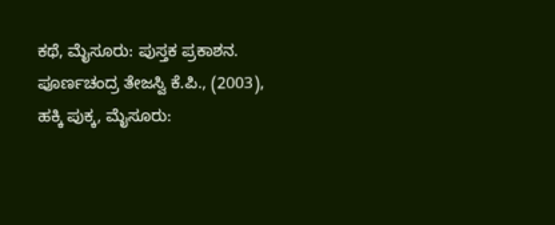ಕಥೆ, ಮೈಸೂರು: ಪುಸ್ತಕ ಪ್ರಕಾಶನ.
ಪೂರ್ಣಚಂದ್ರ ತೇಜಸ್ವಿ ಕೆ.ಪಿ., (2003), ಹಕ್ಕಿ ಪುಕ್ಕ, ಮೈಸೂರು: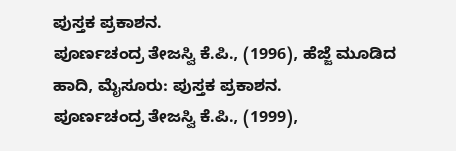ಪುಸ್ತಕ ಪ್ರಕಾಶನ.
ಪೂರ್ಣಚಂದ್ರ ತೇಜಸ್ವಿ ಕೆ.ಪಿ., (1996), ಹೆಜ್ಜೆ ಮೂಡಿದ ಹಾದಿ, ಮೈಸೂರು: ಪುಸ್ತಕ ಪ್ರಕಾಶನ.
ಪೂರ್ಣಚಂದ್ರ ತೇಜಸ್ವಿ ಕೆ.ಪಿ., (1999),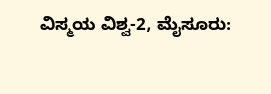ವಿಸ್ಮಯ ವಿಶ್ವ-2, ಮೈಸೂರು: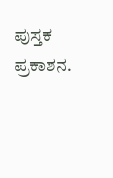ಪುಸ್ತಕ ಪ್ರಕಾಶನ.